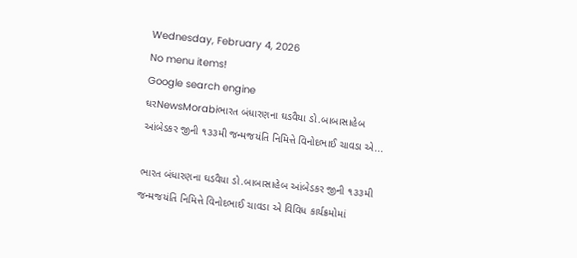Wednesday, February 4, 2026
No menu items!
Google search engine
ઘરNewsMorabiભારત બંધારણના ઘડવૈયા ડો.બાબાસાહેબ આંબેડકર જીની ૧૩૩મી જન્મજયંતિ નિમિત્તે વિનોદભાઈ ચાવડા એ...

ભારત બંધારણના ઘડવૈયા ડો.બાબાસાહેબ આંબેડકર જીની ૧૩૩મી જન્મજયંતિ નિમિત્તે વિનોદભાઈ ચાવડા એ વિવિધ કાર્યક્રમોમાં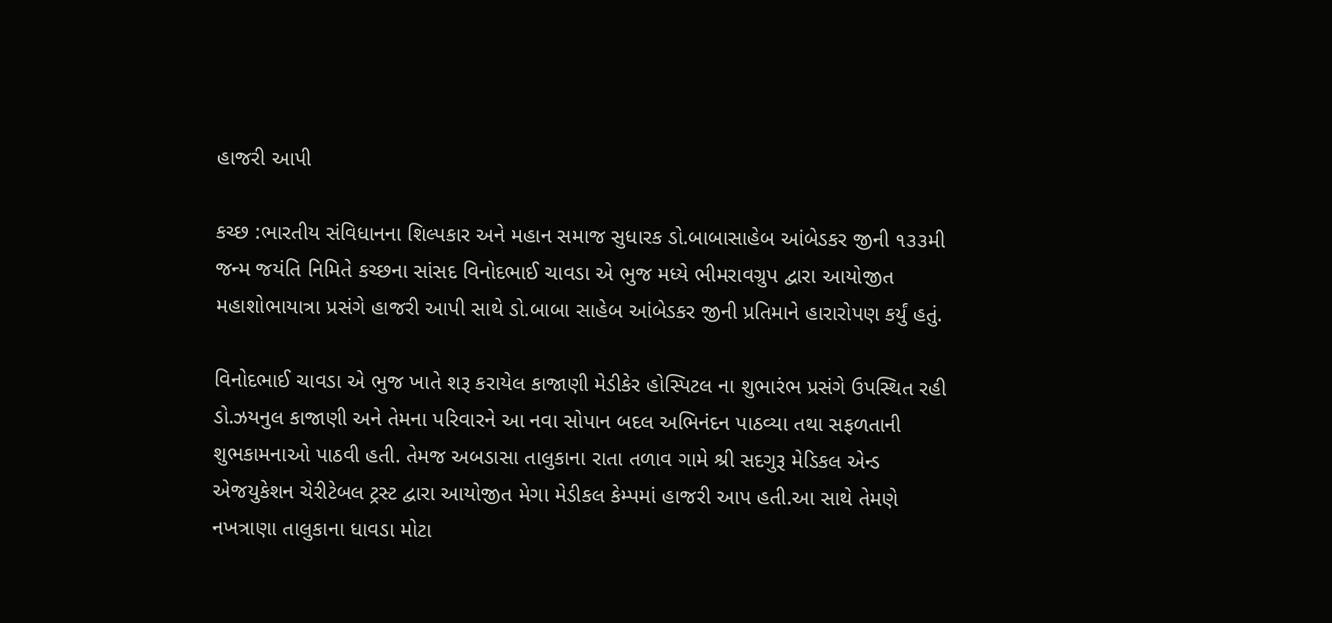હાજરી આપી

કચ્છ :ભારતીય સંવિધાનના શિલ્પકાર અને મહાન સમાજ સુધારક ડો.બાબાસાહેબ આંબેડકર જીની ૧૩૩મી જન્મ જયંતિ નિમિતે કચ્છના સાંસદ વિનોદભાઈ ચાવડા એ ભુજ મધ્યે ભીમરાવગ્રુપ દ્વારા આયોજીત મહાશોભાયાત્રા પ્રસંગે હાજરી આપી સાથે ડો.બાબા સાહેબ આંબેડકર જીની પ્રતિમાને હારારોપણ કર્યું હતું.

વિનોદભાઈ ચાવડા એ ભુજ ખાતે શરૂ કરાયેલ કાજાણી મેડીકેર હોસ્પિટલ ના શુભારંભ પ્રસંગે ઉપસ્થિત રહી ડો.ઝયનુલ કાજાણી અને તેમના પરિવારને આ નવા સોપાન બદલ અભિનંદન પાઠવ્યા તથા સફળતાની શુભકામનાઓ પાઠવી હતી. તેમજ અબડાસા તાલુકાના રાતા તળાવ ગામે શ્રી સદગુરૂ મેડિકલ એન્ડ એજયુકેશન ચેરીટેબલ ટ્રસ્ટ દ્વારા આયોજીત મેગા મેડીકલ કેમ્પમાં હાજરી આપ હતી.આ સાથે તેમણે નખત્રાણા તાલુકાના ધાવડા મોટા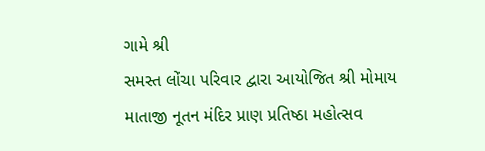ગામે શ્રી
સમસ્ત લોંચા પરિવાર દ્વારા આયોજિત શ્રી મોમાય માતાજી નૂતન મંદિર પ્રાણ પ્રતિષ્ઠા મહોત્સવ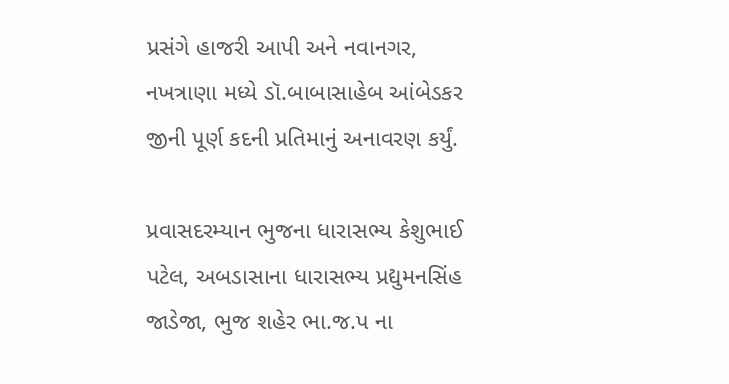પ્રસંગે હાજરી આપી અને નવાનગર, નખત્રાણા મધ્યે ડૉ.બાબાસાહેબ આંબેડકર જીની પૂર્ણ કદની પ્રતિમાનું અનાવરણ કર્યું.

પ્રવાસદરમ્યાન ભુજના ધારાસભ્ય કેશુભાઈ પટેલ, અબડાસાના ધારાસભ્ય પ્રદ્યુમનસિંહ જાડેજા, ભુજ શહેર ભા.જ.પ ના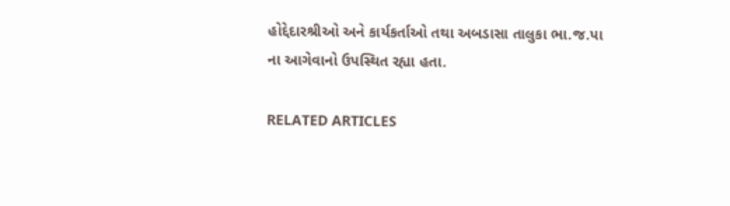હોદ્દેદારશ્રીઓ અને કાર્યકર્તાઓ તથા અબડાસા તાલુકા ભા.જ.પા ના આગેવાનો ઉપસ્થિત રહ્યા હતા.

RELATED ARTICLES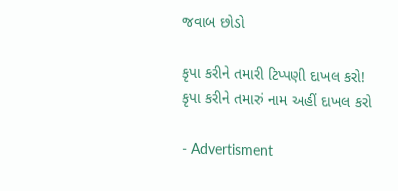જવાબ છોડો

કૃપા કરીને તમારી ટિપ્પણી દાખલ કરો!
કૃપા કરીને તમારું નામ અહીં દાખલ કરો

- Advertisment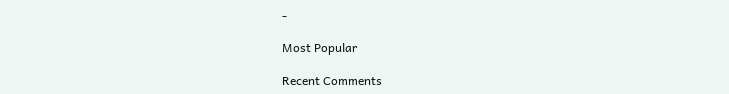-

Most Popular

Recent Comments